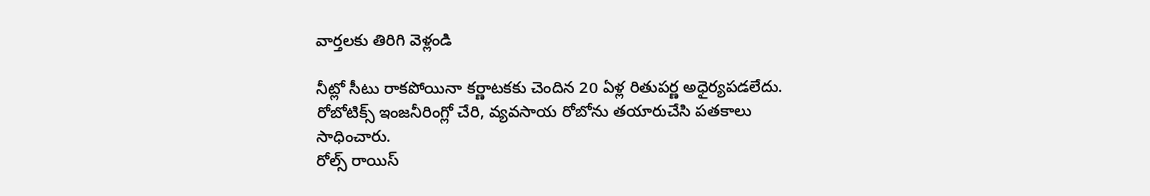వార్తలకు తిరిగి వెళ్లండి

నీట్లో సీటు రాకపోయినా కర్ణాటకకు చెందిన 20 ఏళ్ల రితుపర్ణ అధైర్యపడలేదు. రోబోటిక్స్ ఇంజనీరింగ్లో చేరి, వ్యవసాయ రోబోను తయారుచేసి పతకాలు సాధించారు.
రోల్స్ రాయిస్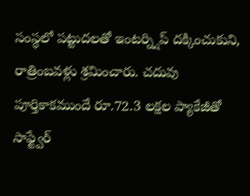సంస్థలో పట్టుదలతో ఇంటర్న్షిప్ దక్కించుకుని, రాత్రింబవళ్లు శ్రమించారు. చదువు పూర్తికాకముందే రూ.72.3 లక్షల ప్యాకేజీతో సాఫ్ట్వేర్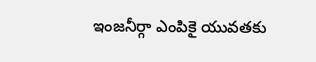ఇంజనీర్గా ఎంపికై యువతకు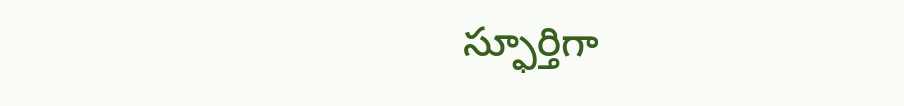స్ఫూర్తిగా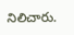నిలిచారు.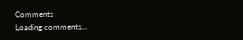Comments
Loading comments...